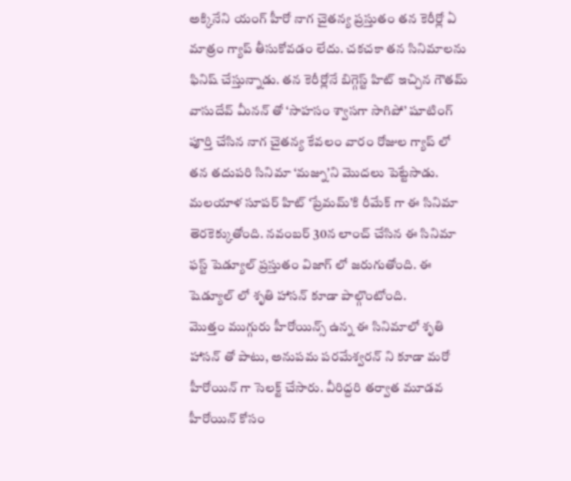అక్కినేని యంగ్ హీరో నాగ చైతన్య ప్రస్తుతం తన కెరీర్లో ఏ మాత్రం గ్యాప్ తీసుకోవడం లేదు. చకచకా తన సినిమాలను ఫినిష్ చేస్తున్నాడు. తన కెరీర్లోనే బిగ్గెస్ట్ హిట్ ఇచ్చిన గౌతమ్ వాసుదేవ్ మీనన్ తో ‘సాహసం శ్వాసగా సాగిపో’ షూటింగ్ పూర్తి చేసిన నాగ చైతన్య కేవలం వారం రోజుల గ్యాప్ లో తన తదుపరి సినిమా ‘మజ్ను’ని మొదలు పెట్టేసాడు. మలయాళ సూపర్ హిట్ ‘ప్రేమమ్’కి రీమేక్ గా ఈ సినిమా తెరకెక్కుతోంది. నవంబర్ 30న లాంచ్ చేసిన ఈ సినిమా ఫస్ట్ షెడ్యూల్ ప్రస్తుతం విజాగ్ లో జరుగుతోంది. ఈ షెడ్యూల్ లో శృతి హాసన్ కూడా పాల్గొంటోంది.
మొత్తం ముగ్గురు హీరోయిన్స్ ఉన్న ఈ సినిమాలో శృతి హాసన్ తో పాటు, అనుపమ పరమేశ్వరన్ ని కూడా మరో హీరోయిన్ గా సెలక్ట్ చేసారు. వీరిద్దరి తర్వాత మూడవ హీరోయిన్ కోసం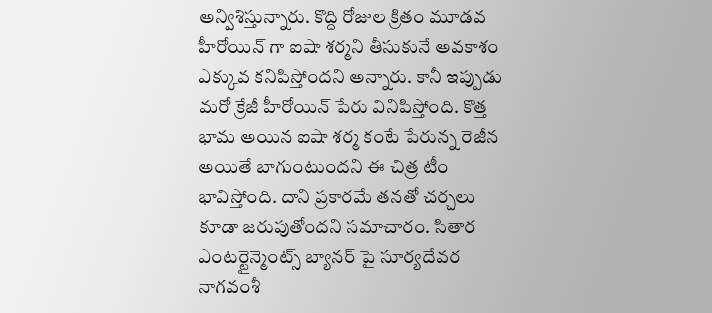అన్విశిస్తున్నారు. కొద్ది రోజుల క్రితం మూడవ హీరోయిన్ గా ఐషా శర్మని తీసుకునే అవకాశం ఎక్కువ కనిపిస్తోందని అన్నారు. కానీ ఇప్పుడు మరో క్రేజీ హీరోయిన్ పేరు వినిపిస్తోంది. కొత్త భామ అయిన ఐషా శర్మ కంటే పేరున్న రెజీన అయితే బాగుంటుందని ఈ చిత్ర టీం భావిస్తోంది. దాని ప్రకారమే తనతో చర్చలు కూడా జరుపుతోందని సమాచారం. సితార ఎంటర్టైన్మెంట్స్ బ్యానర్ పై సూర్యదేవర నాగవంశీ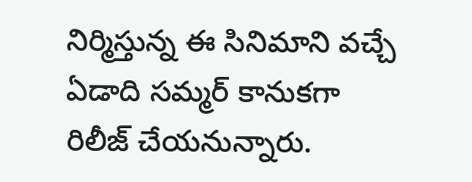నిర్మిస్తున్న ఈ సినిమాని వచ్చే ఏడాది సమ్మర్ కానుకగా రిలీజ్ చేయనున్నారు.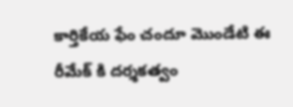కార్తికేయ ఫేం చందూ మొండేటి ఈ రీమేక్ కి దర్శకత్వం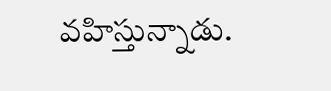వహిస్తున్నాడు.